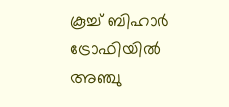കൂച്ച് ബിഹാര്‍ ട്രോഫിയില്‍ അഞ്ചു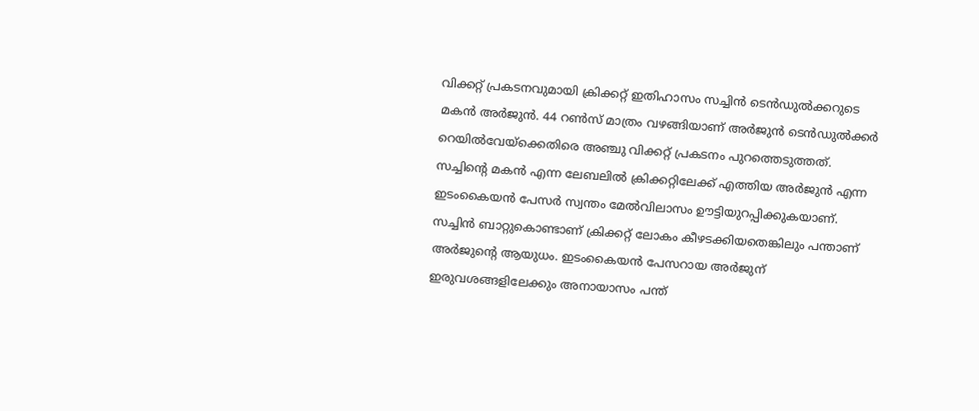വിക്കറ്റ് പ്രകടനവുമായി ക്രിക്കറ്റ് ഇതിഹാസം സച്ചിന്‍ ടെന്‍ഡുല്‍ക്കറുടെ മകന്‍ അര്‍ജുന്‍. 44 റണ്‍സ് മാത്രം വഴങ്ങിയാണ് അര്‍ജുന്‍ ടെന്‍ഡുല്‍ക്കര്‍ റെയില്‍വേയ്‌ക്കെതിരെ അഞ്ചു വിക്കറ്റ് പ്രകടനം പുറത്തെടുത്തത്. സച്ചിന്റെ മകന്‍ എന്ന ലേബലില്‍ ക്രിക്കറ്റിലേക്ക് എത്തിയ അര്‍ജുന്‍ എന്ന ഇടംകൈയന്‍ പേസര്‍ സ്വന്തം മേല്‍വിലാസം ഊട്ടിയുറപ്പിക്കുകയാണ്. സച്ചിന്‍ ബാറ്റുകൊണ്ടാണ് ക്രിക്കറ്റ് ലോകം കീഴടക്കിയതെങ്കിലും പന്താണ് അര്‍ജുന്റെ ആയുധം. ഇടംകൈയൻ പേസറായ അര്‍ജുന് ഇരുവശങ്ങളിലേക്കും അനായാസം പന്ത്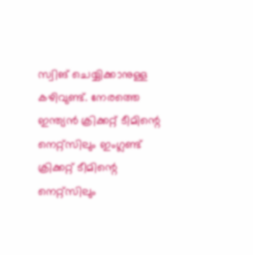സ്വിങ് ചെയ്യിക്കാനുള്ള കഴിവുണ്ട്. നേരത്തെ ഇന്ത്യന്‍ ക്രിക്കറ്റ് ടീമിന്റെ നെറ്റ്‌സിലും ഇംഗ്ലണ്ട് ക്രിക്കറ്റ് ടീമിന്റെ നെറ്റ്‌സിലും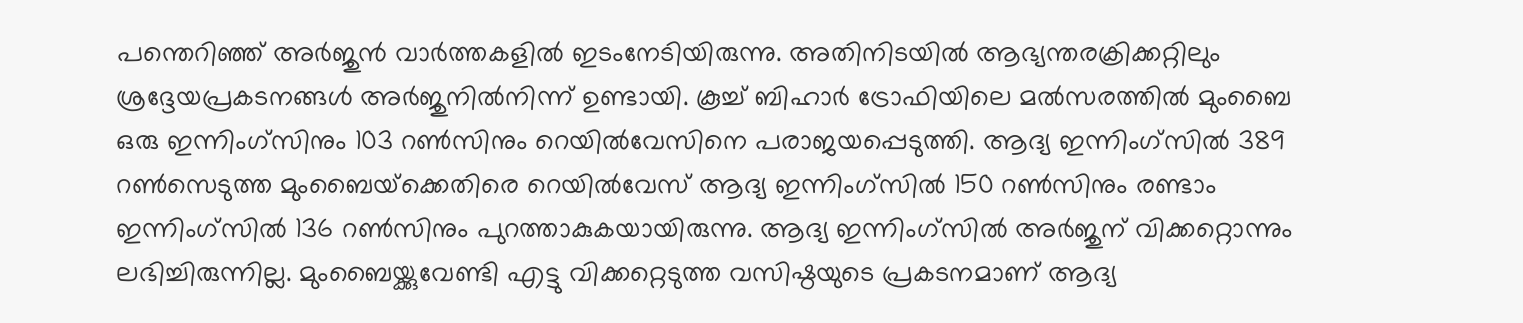പന്തെറിഞ്ഞ് അര്‍ജുന്‍ വാര്‍ത്തകളില്‍ ഇടംനേടിയിരുന്നു. അതിനിടയില്‍ ആഭ്യന്തരക്രിക്കറ്റിലും ശ്രദ്ദേയപ്രകടനങ്ങള്‍ അര്‍ജുനില്‍നിന്ന് ഉണ്ടായി. കൂച്ച് ബിഹാര്‍ ട്രോഫിയിലെ മല്‍സരത്തില്‍ മുംബൈ ഒരു ഇന്നിംഗ്‌സിനും 103 റണ്‍സിനും റെയില്‍വേസിനെ പരാജയപ്പെടുത്തി. ആദ്യ ഇന്നിംഗ്‌സില്‍ 389 റണ്‍സെടുത്ത മുംബൈയ്‌ക്കെതിരെ റെയില്‍വേസ് ആദ്യ ഇന്നിംഗ്‌സില്‍ 150 റണ്‍സിനും രണ്ടാം ഇന്നിംഗ്‌സില്‍ 136 റണ്‍സിനും പുറത്താകുകയായിരുന്നു. ആദ്യ ഇന്നിംഗ്‌സില്‍ അര്‍ജുന് വിക്കറ്റൊന്നും ലഭിച്ചിരുന്നില്ല. മുംബൈയ്ക്കുവേണ്ടി എട്ടു വിക്കറ്റെടുത്ത വസിഷ്ഠയുടെ പ്രകടനമാണ് ആദ്യ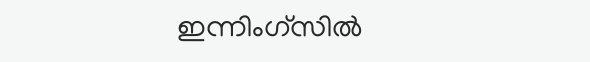ഇന്നിംഗ്‌സില്‍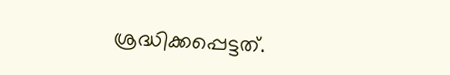ശ്രദ്ധിക്കപ്പെട്ടത്.